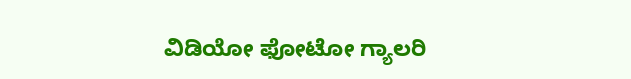ವಿಡಿಯೋ ಫೋಟೋ ಗ್ಯಾಲರಿ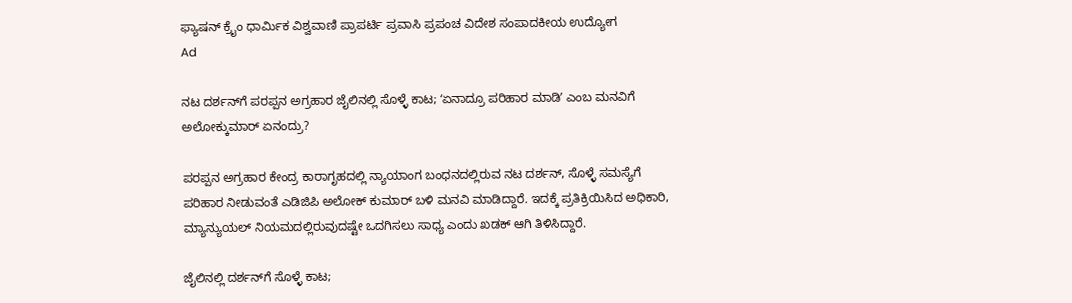ಫ್ಯಾಷನ್ ಕ್ರೈಂ ಧಾರ್ಮಿಕ ವಿಶ್ವವಾಣಿ ಪ್ರಾಪರ್ಟಿ ಪ್ರವಾಸಿ ಪ್ರಪಂಚ ವಿದೇಶ ಸಂಪಾದಕೀಯ ಉದ್ಯೋಗ
Ad

ನಟ ದರ್ಶನ್‌ಗೆ ಪರಪ್ಪನ ಅಗ್ರಹಾರ ಜೈಲಿನಲ್ಲಿ ಸೊಳ್ಳೆ ಕಾಟ; ʻಏನಾದ್ರೂ ಪರಿಹಾರ ಮಾಡಿʼ ಎಂಬ ಮನವಿಗೆ ಅಲೋಕ್ಕುಮಾರ್ ಏನಂದ್ರು?

ಪರಪ್ಪನ ಅಗ್ರಹಾರ ಕೇಂದ್ರ ಕಾರಾಗೃಹದಲ್ಲಿ ನ್ಯಾಯಾಂಗ ಬಂಧನದಲ್ಲಿರುವ ನಟ ದರ್ಶನ್, ಸೊಳ್ಳೆ ಸಮಸ್ಯೆಗೆ ಪರಿಹಾರ ನೀಡುವಂತೆ ಎಡಿಜಿಪಿ ಅಲೋಕ್ ಕುಮಾರ್ ಬಳಿ ಮನವಿ ಮಾಡಿದ್ದಾರೆ. ಇದಕ್ಕೆ ಪ್ರತಿಕ್ರಿಯಿಸಿದ ಅಧಿಕಾರಿ, ಮ್ಯಾನ್ಯುಯಲ್ ನಿಯಮದಲ್ಲಿರುವುದಷ್ಟೇ ಒದಗಿಸಲು ಸಾಧ್ಯ ಎಂದು ಖಡಕ್ ಆಗಿ ತಿಳಿಸಿದ್ದಾರೆ.

ಜೈಲಿನಲ್ಲಿ ದರ್ಶನ್‌ಗೆ ಸೊಳ್ಳೆ ಕಾಟ;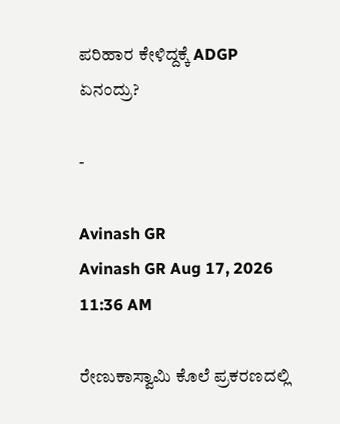ಪರಿಹಾರ ಕೇಳಿದ್ದಕ್ಕೆ ADGP ಏನಂದ್ರು?

-

Avinash GR
Avinash GR Aug 17, 2026 11:36 AM

ರೇಣುಕಾಸ್ವಾಮಿ ಕೊಲೆ ಪ್ರಕರಣದಲ್ಲಿ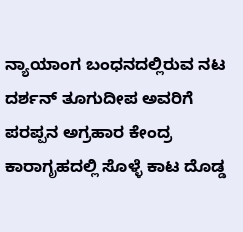ನ್ಯಾಯಾಂಗ ಬಂಧನದಲ್ಲಿರುವ ನಟ ದರ್ಶನ್‌ ತೂಗುದೀಪ ಅವರಿಗೆ ಪರಪ್ಪನ ಅಗ್ರಹಾರ ಕೇಂದ್ರ ಕಾರಾಗೃಹದಲ್ಲಿ ಸೊಳ್ಳೆ ಕಾಟ ದೊಡ್ಡ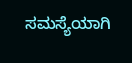ಸಮಸ್ಯೆಯಾಗಿ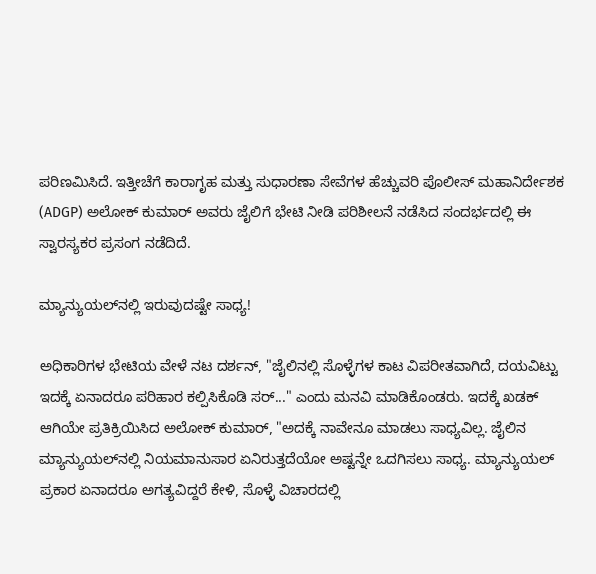ಪರಿಣಮಿಸಿದೆ. ಇತ್ತೀಚೆಗೆ ಕಾರಾಗೃಹ ಮತ್ತು ಸುಧಾರಣಾ ಸೇವೆಗಳ ಹೆಚ್ಚುವರಿ ಪೊಲೀಸ್ ಮಹಾನಿರ್ದೇಶಕ (ADGP) ಅಲೋಕ್ ಕುಮಾರ್ ಅವರು ಜೈಲಿಗೆ ಭೇಟಿ ನೀಡಿ ಪರಿಶೀಲನೆ ನಡೆಸಿದ ಸಂದರ್ಭದಲ್ಲಿ ಈ ಸ್ವಾರಸ್ಯಕರ ಪ್ರಸಂಗ ನಡೆದಿದೆ.

ಮ್ಯಾನ್ಯುಯಲ್‌ನಲ್ಲಿ ಇರುವುದಷ್ಟೇ ಸಾಧ್ಯ!

ಅಧಿಕಾರಿಗಳ ಭೇಟಿಯ ವೇಳೆ ನಟ ದರ್ಶನ್, "ಜೈಲಿನಲ್ಲಿ ಸೊಳ್ಳೆಗಳ ಕಾಟ ವಿಪರೀತವಾಗಿದೆ, ದಯವಿಟ್ಟು ಇದಕ್ಕೆ ಏನಾದರೂ ಪರಿಹಾರ ಕಲ್ಪಿಸಿಕೊಡಿ ಸರ್..." ಎಂದು ಮನವಿ ಮಾಡಿಕೊಂಡರು. ಇದಕ್ಕೆ ಖಡಕ್ ಆಗಿಯೇ ಪ್ರತಿಕ್ರಿಯಿಸಿದ ಅಲೋಕ್ ಕುಮಾರ್, "ಅದಕ್ಕೆ ನಾವೇನೂ ಮಾಡಲು ಸಾಧ್ಯವಿಲ್ಲ. ಜೈಲಿನ ಮ್ಯಾನ್ಯುಯಲ್‌ನಲ್ಲಿ ನಿಯಮಾನುಸಾರ ಏನಿರುತ್ತದೆಯೋ ಅಷ್ಟನ್ನೇ ಒದಗಿಸಲು ಸಾಧ್ಯ. ಮ್ಯಾನ್ಯುಯಲ್ ಪ್ರಕಾರ ಏನಾದರೂ ಅಗತ್ಯವಿದ್ದರೆ ಕೇಳಿ, ಸೊಳ್ಳೆ ವಿಚಾರದಲ್ಲಿ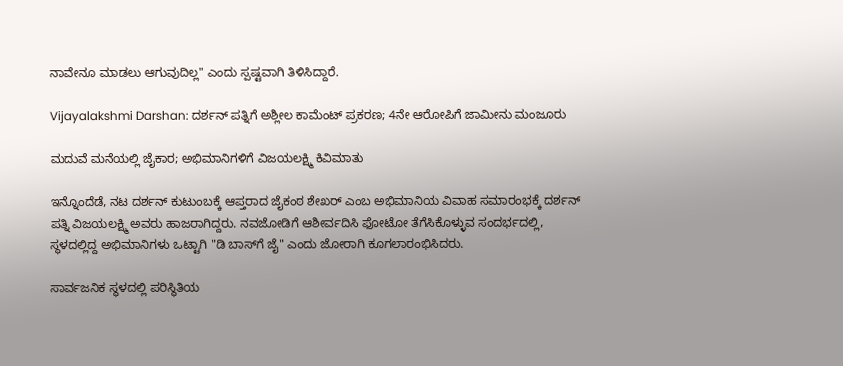ನಾವೇನೂ ಮಾಡಲು ಆಗುವುದಿಲ್ಲ" ಎಂದು ಸ್ಪಷ್ಟವಾಗಿ ತಿಳಿಸಿದ್ದಾರೆ.

Vijayalakshmi Darshan: ದರ್ಶನ್ ಪತ್ನಿಗೆ ಅಶ್ಲೀಲ ಕಾಮೆಂಟ್ ಪ್ರಕರಣ; 4ನೇ ಆರೋಪಿಗೆ ಜಾಮೀನು ಮಂಜೂರು

ಮದುವೆ ಮನೆಯಲ್ಲಿ ಜೈಕಾರ; ಅಭಿಮಾನಿಗಳಿಗೆ ವಿಜಯಲಕ್ಷ್ಮಿ ಕಿವಿಮಾತು

ಇನ್ನೊಂದೆಡೆ, ನಟ ದರ್ಶನ್ ಕುಟುಂಬಕ್ಕೆ ಆಪ್ತರಾದ ಜೈಕಂಠ ಶೇಖರ್ ಎಂಬ ಅಭಿಮಾನಿಯ ವಿವಾಹ ಸಮಾರಂಭಕ್ಕೆ ದರ್ಶನ್ ಪತ್ನಿ ವಿಜಯಲಕ್ಷ್ಮಿ ಅವರು ಹಾಜರಾಗಿದ್ದರು. ನವಜೋಡಿಗೆ ಆಶೀರ್ವದಿಸಿ ಫೋಟೋ ತೆಗೆಸಿಕೊಳ್ಳುವ ಸಂದರ್ಭದಲ್ಲಿ, ಸ್ಥಳದಲ್ಲಿದ್ದ ಅಭಿಮಾನಿಗಳು ಒಟ್ಟಾಗಿ "ಡಿ ಬಾಸ್‌ಗೆ ಜೈ" ಎಂದು ಜೋರಾಗಿ ಕೂಗಲಾರಂಭಿಸಿದರು.

ಸಾರ್ವಜನಿಕ ಸ್ಥಳದಲ್ಲಿ ಪರಿಸ್ಥಿತಿಯ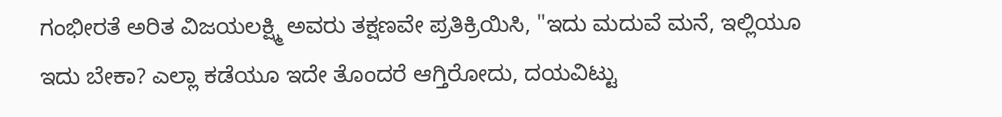ಗಂಭೀರತೆ ಅರಿತ ವಿಜಯಲಕ್ಷ್ಮಿ ಅವರು ತಕ್ಷಣವೇ ಪ್ರತಿಕ್ರಿಯಿಸಿ, "ಇದು ಮದುವೆ ಮನೆ, ಇಲ್ಲಿಯೂ ಇದು ಬೇಕಾ? ಎಲ್ಲಾ ಕಡೆಯೂ ಇದೇ ತೊಂದರೆ ಆಗ್ತಿರೋದು, ದಯವಿಟ್ಟು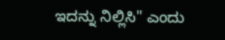ಇದನ್ನು ನಿಲ್ಲಿಸಿ" ಎಂದು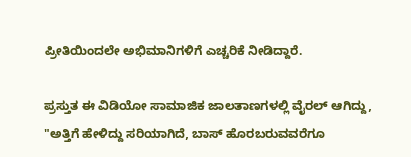ಪ್ರೀತಿಯಿಂದಲೇ ಅಭಿಮಾನಿಗಳಿಗೆ ಎಚ್ಚರಿಕೆ ನೀಡಿದ್ದಾರೆ.

ಪ್ರಸ್ತುತ ಈ ವಿಡಿಯೋ ಸಾಮಾಜಿಕ ಜಾಲತಾಣಗಳಲ್ಲಿ ವೈರಲ್ ಆಗಿದ್ದು, "ಅತ್ತಿಗೆ ಹೇಳಿದ್ದು ಸರಿಯಾಗಿದೆ, ಬಾಸ್ ಹೊರಬರುವವರೆಗೂ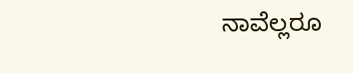ನಾವೆಲ್ಲರೂ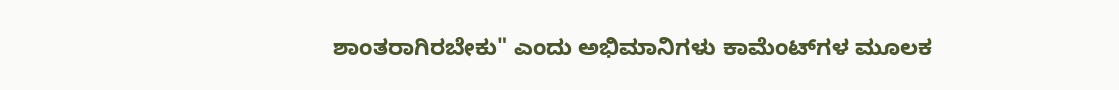ಶಾಂತರಾಗಿರಬೇಕು" ಎಂದು ಅಭಿಮಾನಿಗಳು ಕಾಮೆಂಟ್‌ಗಳ ಮೂಲಕ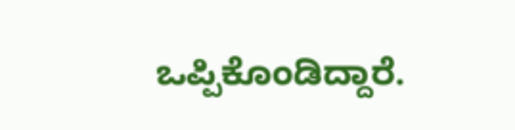ಒಪ್ಪಿಕೊಂಡಿದ್ದಾರೆ.